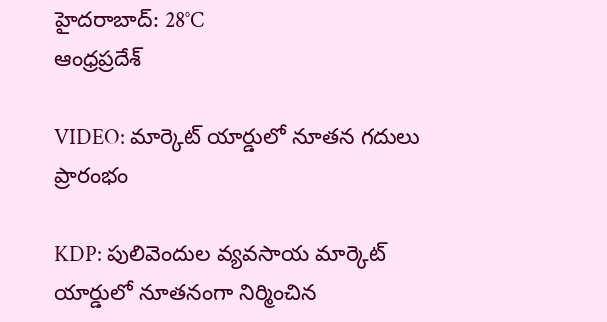హైదరాబాద్: 28°C
ఆంధ్రప్రదేశ్

VIDEO: మార్కెట్ యార్డులో నూతన గదులు ప్రారంభం

KDP: పులివెందుల వ్యవసాయ మార్కెట్‌ యార్డులో నూతనంగా నిర్మించిన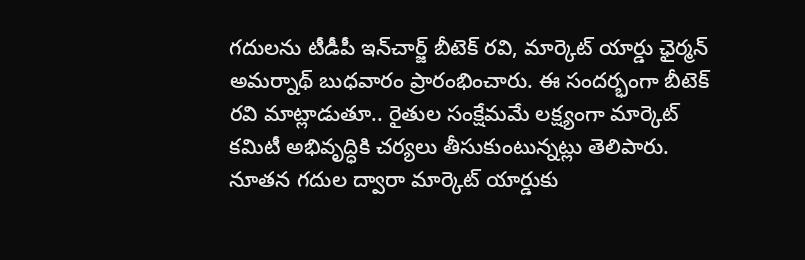గదులను టీడీపీ ఇన్‌చార్జ్‌ బీటెక్‌ రవి, మార్కెట్‌ యార్డు ఛైర్మన్‌ అమర్నాథ్‌ బుధవారం ప్రారంభించారు. ఈ సందర్భంగా బీటెక్‌ రవి మాట్లాడుతూ.. రైతుల సంక్షేమమే లక్ష్యంగా మార్కెట్‌ కమిటీ అభివృద్ధికి చర్యలు తీసుకుంటున్నట్లు తెలిపారు. నూతన గదుల ద్వారా మార్కెట్‌ యార్డుకు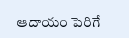ఆదాయం పెరిగే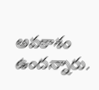అవకాశం ఉందన్నారు.